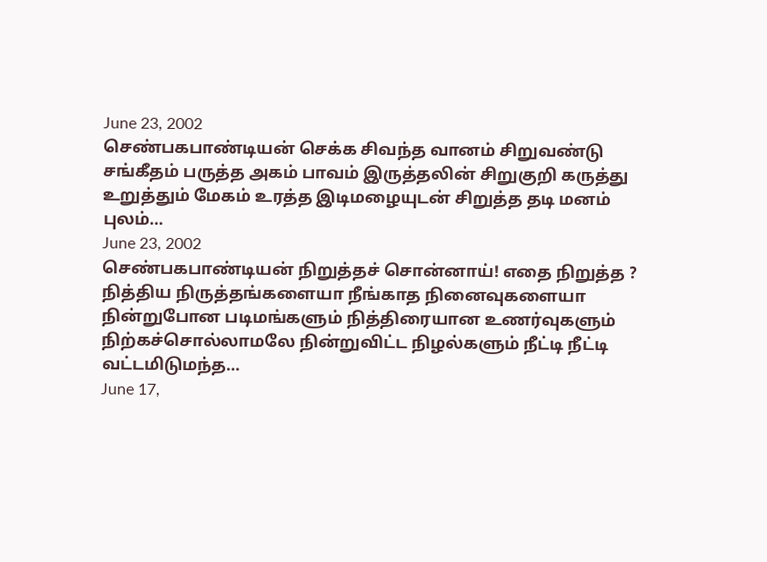June 23, 2002
செண்பகபாண்டியன் செக்க சிவந்த வானம் சிறுவண்டு சங்கீதம் பருத்த அகம் பாவம் இருத்தலின் சிறுகுறி கருத்து உறுத்தும் மேகம் உரத்த இடிமழையுடன் சிறுத்த தடி மனம் புலம்…
June 23, 2002
செண்பகபாண்டியன் நிறுத்தச் சொன்னாய்! எதை நிறுத்த ? நித்திய நிருத்தங்களையா நீங்காத நினைவுகளையா நின்றுபோன படிமங்களும் நித்திரையான உணர்வுகளும் நிற்கச்சொல்லாமலே நின்றுவிட்ட நிழல்களும் நீட்டி நீட்டி வட்டமிடுமந்த…
June 17,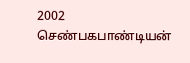2002
செண்பகபாண்டியன்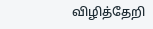விழித்தேறி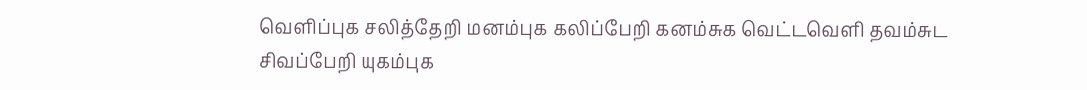வெளிப்புக சலித்தேறி மனம்புக கலிப்பேறி கனம்சுக வெட்டவெளி தவம்சுட சிவப்பேறி யுகம்புக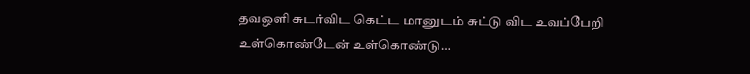தவஒளி சுடர்விட கெட்ட மானுடம் சுட்டு விட உவப்பேறி உள்கொண்டேன் உள்கொண்டு…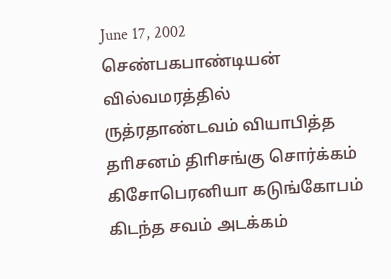June 17, 2002
செண்பகபாண்டியன் வில்வமரத்தில் ருத்ரதாண்டவம் வியாபித்த தாிசனம் திாிசங்கு சொர்க்கம் கிசோபெரனியா கடுங்கோபம் கிடந்த சவம் அடக்கம்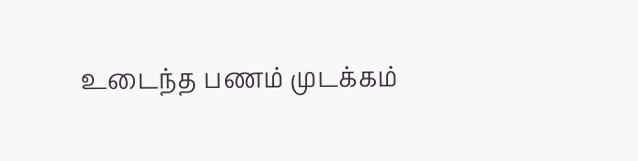உடைந்த பணம் முடக்கம்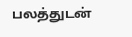பலத்துடன்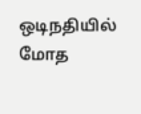ஒடிநதியில் மோத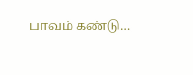பாவம் கண்டு…